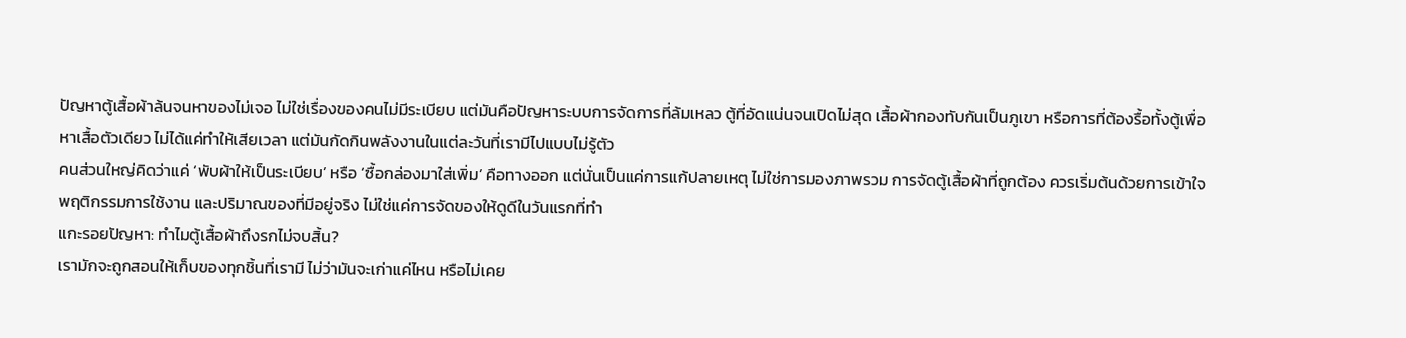ปัญหาตู้เสื้อผ้าล้นจนหาของไม่เจอ ไม่ใช่เรื่องของคนไม่มีระเบียบ แต่มันคือปัญหาระบบการจัดการที่ล้มเหลว ตู้ที่อัดแน่นจนเปิดไม่สุด เสื้อผ้ากองทับกันเป็นภูเขา หรือการที่ต้องรื้อทั้งตู้เพื่อหาเสื้อตัวเดียว ไม่ได้แค่ทำให้เสียเวลา แต่มันกัดกินพลังงานในแต่ละวันที่เรามีไปแบบไม่รู้ตัว
คนส่วนใหญ่คิดว่าแค่ ‘พับผ้าให้เป็นระเบียบ’ หรือ ‘ซื้อกล่องมาใส่เพิ่ม’ คือทางออก แต่นั่นเป็นแค่การแก้ปลายเหตุ ไม่ใช่การมองภาพรวม การจัดตู้เสื้อผ้าที่ถูกต้อง ควรเริ่มต้นด้วยการเข้าใจพฤติกรรมการใช้งาน และปริมาณของที่มีอยู่จริง ไม่ใช่แค่การจัดของให้ดูดีในวันแรกที่ทำ
แกะรอยปัญหา: ทำไมตู้เสื้อผ้าถึงรกไม่จบสิ้น?
เรามักจะถูกสอนให้เก็บของทุกชิ้นที่เรามี ไม่ว่ามันจะเก่าแค่ไหน หรือไม่เคย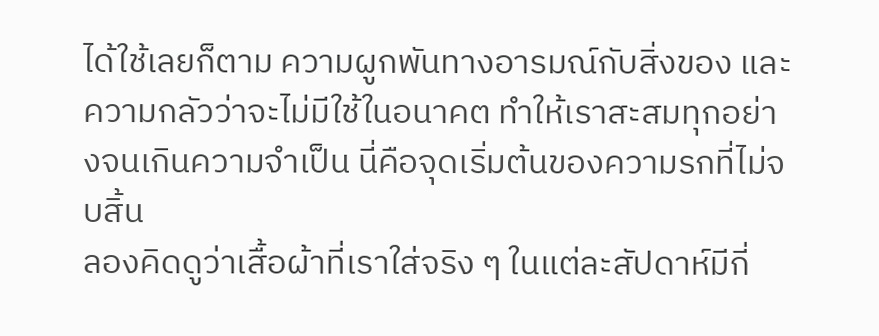ได้ใช้เลยก็ตาม ความผูกพันทางอารมณ์กับสิ่งของ และความกลัวว่าจะไม่มีใช้ในอนาคต ทำให้เราสะสมทุกอย่างจนเกินความจำเป็น นี่คือจุดเริ่มต้นของความรกที่ไม่จบสิ้น
ลองคิดดูว่าเสื้อผ้าที่เราใส่จริง ๆ ในแต่ละสัปดาห์มีกี่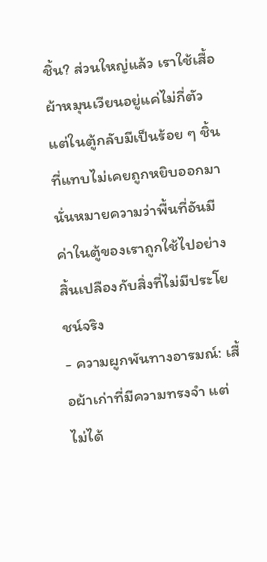ชิ้น? ส่วนใหญ่แล้ว เราใช้เสื้อผ้าหมุนเวียนอยู่แค่ไม่กี่ตัว แต่ในตู้กลับมีเป็นร้อย ๆ ชิ้นที่แทบไม่เคยถูกหยิบออกมา นั่นหมายความว่าพื้นที่อันมีค่าในตู้ของเราถูกใช้ไปอย่างสิ้นเปลืองกับสิ่งที่ไม่มีประโยชน์จริง
- ความผูกพันทางอารมณ์: เสื้อผ้าเก่าที่มีความทรงจำ แต่ไม่ได้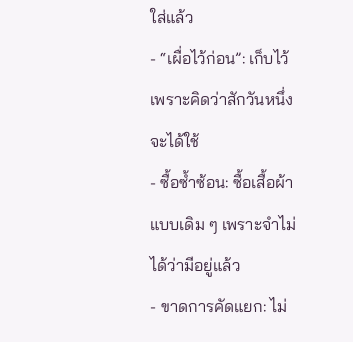ใส่แล้ว
- “เผื่อไว้ก่อน”: เก็บไว้เพราะคิดว่าสักวันหนึ่งจะได้ใช้
- ซื้อซ้ำซ้อน: ซื้อเสื้อผ้าแบบเดิม ๆ เพราะจำไม่ได้ว่ามีอยู่แล้ว
- ขาดการคัดแยก: ไม่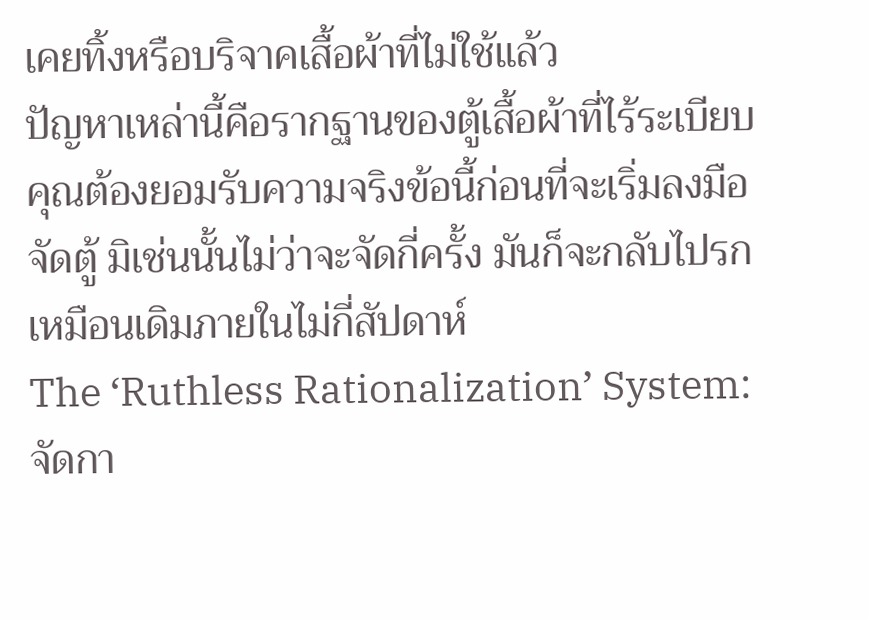เคยทิ้งหรือบริจาคเสื้อผ้าที่ไม่ใช้แล้ว
ปัญหาเหล่านี้คือรากฐานของตู้เสื้อผ้าที่ไร้ระเบียบ คุณต้องยอมรับความจริงข้อนี้ก่อนที่จะเริ่มลงมือจัดตู้ มิเช่นนั้นไม่ว่าจะจัดกี่ครั้ง มันก็จะกลับไปรกเหมือนเดิมภายในไม่กี่สัปดาห์
The ‘Ruthless Rationalization’ System: จัดกา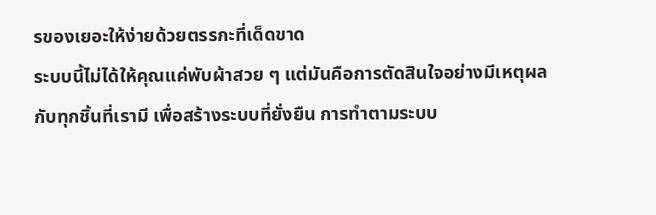รของเยอะให้ง่ายด้วยตรรกะที่เด็ดขาด
ระบบนี้ไม่ได้ให้คุณแค่พับผ้าสวย ๆ แต่มันคือการตัดสินใจอย่างมีเหตุผลกับทุกชิ้นที่เรามี เพื่อสร้างระบบที่ยั่งยืน การทำตามระบบ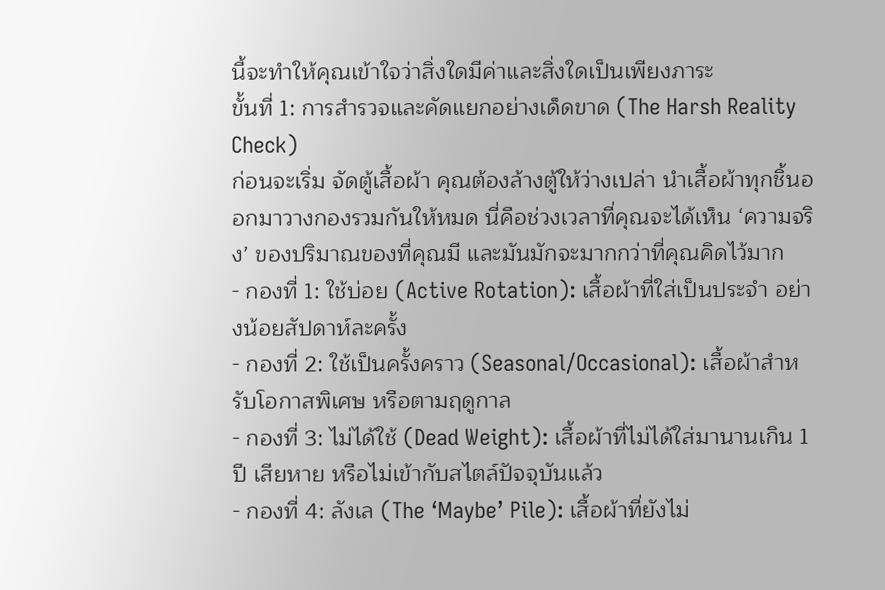นี้จะทำให้คุณเข้าใจว่าสิ่งใดมีค่าและสิ่งใดเป็นเพียงภาระ
ขั้นที่ 1: การสำรวจและคัดแยกอย่างเด็ดขาด (The Harsh Reality Check)
ก่อนจะเริ่ม จัดตู้เสื้อผ้า คุณต้องล้างตู้ให้ว่างเปล่า นำเสื้อผ้าทุกชิ้นออกมาวางกองรวมกันให้หมด นี่คือช่วงเวลาที่คุณจะได้เห็น ‘ความจริง’ ของปริมาณของที่คุณมี และมันมักจะมากกว่าที่คุณคิดไว้มาก
- กองที่ 1: ใช้บ่อย (Active Rotation): เสื้อผ้าที่ใส่เป็นประจำ อย่างน้อยสัปดาห์ละครั้ง
- กองที่ 2: ใช้เป็นครั้งคราว (Seasonal/Occasional): เสื้อผ้าสำหรับโอกาสพิเศษ หรือตามฤดูกาล
- กองที่ 3: ไม่ได้ใช้ (Dead Weight): เสื้อผ้าที่ไม่ได้ใส่มานานเกิน 1 ปี เสียหาย หรือไม่เข้ากับสไตล์ปัจจุบันแล้ว
- กองที่ 4: ลังเล (The ‘Maybe’ Pile): เสื้อผ้าที่ยังไม่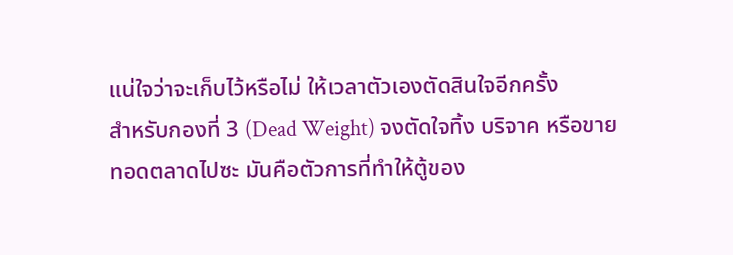แน่ใจว่าจะเก็บไว้หรือไม่ ให้เวลาตัวเองตัดสินใจอีกครั้ง
สำหรับกองที่ 3 (Dead Weight) จงตัดใจทิ้ง บริจาค หรือขายทอดตลาดไปซะ มันคือตัวการที่ทำให้ตู้ของ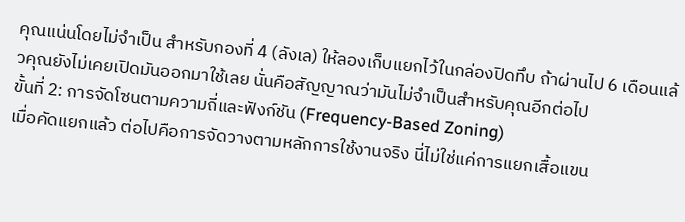คุณแน่นโดยไม่จำเป็น สำหรับกองที่ 4 (ลังเล) ให้ลองเก็บแยกไว้ในกล่องปิดทึบ ถ้าผ่านไป 6 เดือนแล้วคุณยังไม่เคยเปิดมันออกมาใช้เลย นั่นคือสัญญาณว่ามันไม่จำเป็นสำหรับคุณอีกต่อไป
ขั้นที่ 2: การจัดโซนตามความถี่และฟังก์ชัน (Frequency-Based Zoning)
เมื่อคัดแยกแล้ว ต่อไปคือการจัดวางตามหลักการใช้งานจริง นี่ไม่ใช่แค่การแยกเสื้อแขน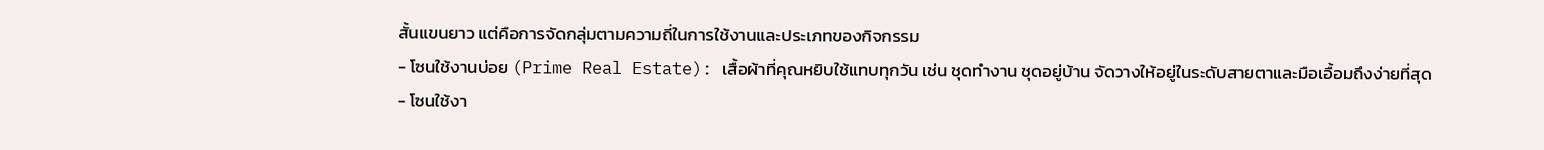สั้นแขนยาว แต่คือการจัดกลุ่มตามความถี่ในการใช้งานและประเภทของกิจกรรม
- โซนใช้งานบ่อย (Prime Real Estate): เสื้อผ้าที่คุณหยิบใช้แทบทุกวัน เช่น ชุดทำงาน ชุดอยู่บ้าน จัดวางให้อยู่ในระดับสายตาและมือเอื้อมถึงง่ายที่สุด
- โซนใช้งา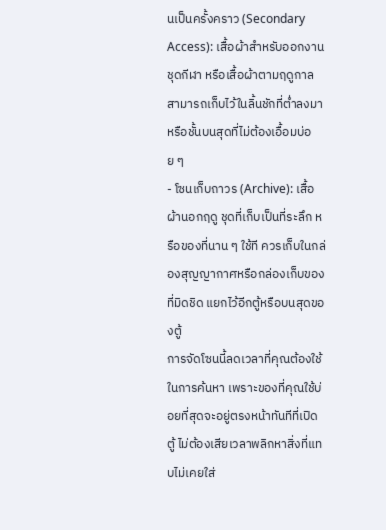นเป็นครั้งคราว (Secondary Access): เสื้อผ้าสำหรับออกงาน ชุดกีฬา หรือเสื้อผ้าตามฤดูกาล สามารถเก็บไว้ในลิ้นชักที่ต่ำลงมา หรือชั้นบนสุดที่ไม่ต้องเอื้อมบ่อย ๆ
- โซนเก็บถาวร (Archive): เสื้อผ้านอกฤดู ชุดที่เก็บเป็นที่ระลึก หรือของที่นาน ๆ ใช้ที ควรเก็บในกล่องสุญญากาศหรือกล่องเก็บของที่มิดชิด แยกไว้อีกตู้หรือบนสุดของตู้
การจัดโซนนี้ลดเวลาที่คุณต้องใช้ในการค้นหา เพราะของที่คุณใช้บ่อยที่สุดจะอยู่ตรงหน้าทันทีที่เปิดตู้ ไม่ต้องเสียเวลาพลิกหาสิ่งที่แทบไม่เคยใส่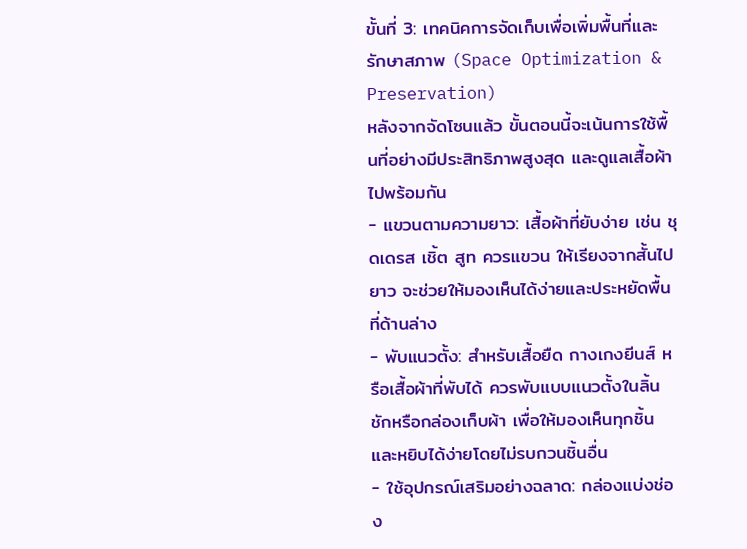ขั้นที่ 3: เทคนิคการจัดเก็บเพื่อเพิ่มพื้นที่และรักษาสภาพ (Space Optimization & Preservation)
หลังจากจัดโซนแล้ว ขั้นตอนนี้จะเน้นการใช้พื้นที่อย่างมีประสิทธิภาพสูงสุด และดูแลเสื้อผ้าไปพร้อมกัน
- แขวนตามความยาว: เสื้อผ้าที่ยับง่าย เช่น ชุดเดรส เชิ้ต สูท ควรแขวน ให้เรียงจากสั้นไปยาว จะช่วยให้มองเห็นได้ง่ายและประหยัดพื้นที่ด้านล่าง
- พับแนวตั้ง: สำหรับเสื้อยืด กางเกงยีนส์ หรือเสื้อผ้าที่พับได้ ควรพับแบบแนวตั้งในลิ้นชักหรือกล่องเก็บผ้า เพื่อให้มองเห็นทุกชิ้นและหยิบได้ง่ายโดยไม่รบกวนชิ้นอื่น
- ใช้อุปกรณ์เสริมอย่างฉลาด: กล่องแบ่งช่อง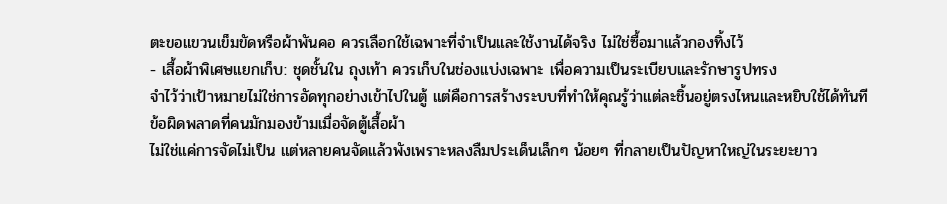ตะขอแขวนเข็มขัดหรือผ้าพันคอ ควรเลือกใช้เฉพาะที่จำเป็นและใช้งานได้จริง ไม่ใช่ซื้อมาแล้วกองทิ้งไว้
- เสื้อผ้าพิเศษแยกเก็บ: ชุดชั้นใน ถุงเท้า ควรเก็บในช่องแบ่งเฉพาะ เพื่อความเป็นระเบียบและรักษารูปทรง
จำไว้ว่าเป้าหมายไม่ใช่การอัดทุกอย่างเข้าไปในตู้ แต่คือการสร้างระบบที่ทำให้คุณรู้ว่าแต่ละชิ้นอยู่ตรงไหนและหยิบใช้ได้ทันที
ข้อผิดพลาดที่คนมักมองข้ามเมื่อจัดตู้เสื้อผ้า
ไม่ใช่แค่การจัดไม่เป็น แต่หลายคนจัดแล้วพังเพราะหลงลืมประเด็นเล็กๆ น้อยๆ ที่กลายเป็นปัญหาใหญ่ในระยะยาว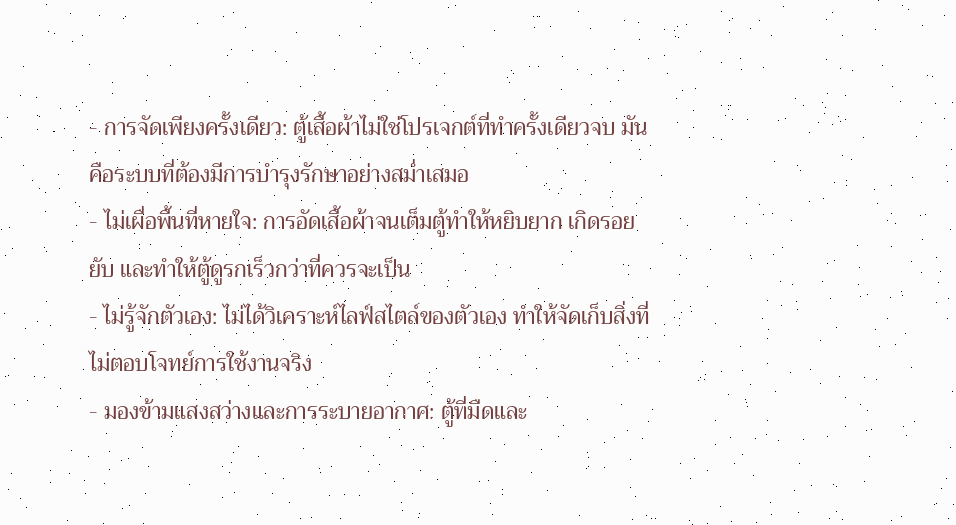- การจัดเพียงครั้งเดียว: ตู้เสื้อผ้าไม่ใช่โปรเจกต์ที่ทำครั้งเดียวจบ มันคือระบบที่ต้องมีการบำรุงรักษาอย่างสม่ำเสมอ
- ไม่เผื่อพื้นที่หายใจ: การอัดเสื้อผ้าจนเต็มตู้ทำให้หยิบยาก เกิดรอยยับ และทำให้ตู้ดูรกเร็วกว่าที่ควรจะเป็น
- ไม่รู้จักตัวเอง: ไม่ได้วิเคราะห์ไลฟ์สไตล์ของตัวเอง ทำให้จัดเก็บสิ่งที่ไม่ตอบโจทย์การใช้งานจริง
- มองข้ามแสงสว่างและการระบายอากาศ: ตู้ที่มืดและ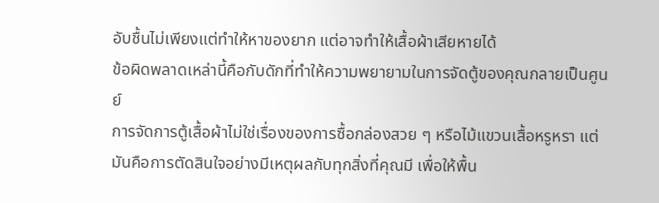อับชื้นไม่เพียงแต่ทำให้หาของยาก แต่อาจทำให้เสื้อผ้าเสียหายได้
ข้อผิดพลาดเหล่านี้คือกับดักที่ทำให้ความพยายามในการจัดตู้ของคุณกลายเป็นศูนย์
การจัดการตู้เสื้อผ้าไม่ใช่เรื่องของการซื้อกล่องสวย ๆ หรือไม้แขวนเสื้อหรูหรา แต่มันคือการตัดสินใจอย่างมีเหตุผลกับทุกสิ่งที่คุณมี เพื่อให้พื้น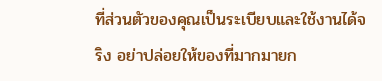ที่ส่วนตัวของคุณเป็นระเบียบและใช้งานได้จริง อย่าปล่อยให้ของที่มากมายก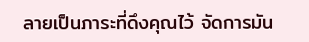ลายเป็นภาระที่ดึงคุณไว้ จัดการมัน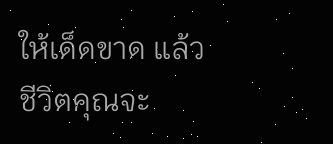ให้เด็ดขาด แล้วชีวิตคุณจะ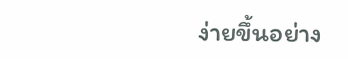ง่ายขึ้นอย่าง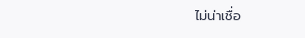ไม่น่าเชื่อ